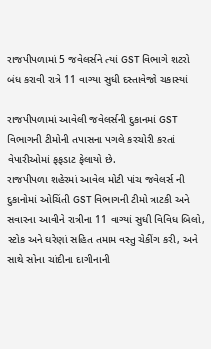રાજપીપળામાં 5 જવેલર્સને ત્યાં GST વિભાગે શટરો બંધ કરાવી રાત્રે 11 વાગ્યા સુધી દસ્તાવેજો ચકાસ્યાં

રાજપીપળામાં આવેલી જવેલર્સની દુકાનમાં GST વિભાગની ટીમોની તપાસના પગલે કરચોરી કરતાં વેપારીઓમાં ફફડાટ ફેલાયો છે.
રાજપીપળા શહેરમાં આવેલ મોટી પાંચ જવેલર્સ ની દુકાનોમાં ઓચિંતી GST વિભાગની ટીમો ત્રાટકી અને સવારના આવીને રાત્રીના 11 વાગ્યાં સુધી વિવિધ બિલો, સ્ટોક અને ઘરેણાં સહિત તમામ વસ્તુ ચેકીંગ કરી, અને સાથે સોના ચાંદીના દાગીનાની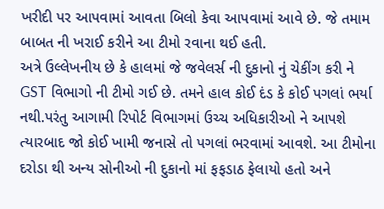ખરીદી પર આપવામાં આવતા બિલો કેવા આપવામાં આવે છે. જે તમામ બાબત ની ખરાઈ કરીને આ ટીમો રવાના થઈ હતી.
અત્રે ઉલ્લેખનીય છે કે હાલમાં જે જવેલર્સ ની દુકાનો નું ચેકીંગ કરી ને GST વિભાગો ની ટીમો ગઈ છે. તમને હાલ કોઈ દંડ કે કોઈ પગલાં ભર્યા નથી.પરંતુ આગામી રિપોર્ટ વિભાગમાં ઉચ્ચ અધિકારીઓ ને આપશે ત્યારબાદ જો કોઈ ખામી જનાસે તો પગલાં ભરવામાં આવશે. આ ટીમોના દરોડા થી અન્ય સોનીઓ ની દુકાનો માં ફફડાઠ ફેલાયો હતો અને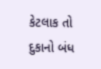કેટલાક તો દુકાનો બંધ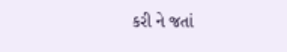કરી ને જતાં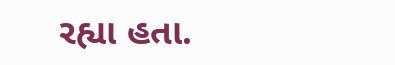રહ્યા હતા.